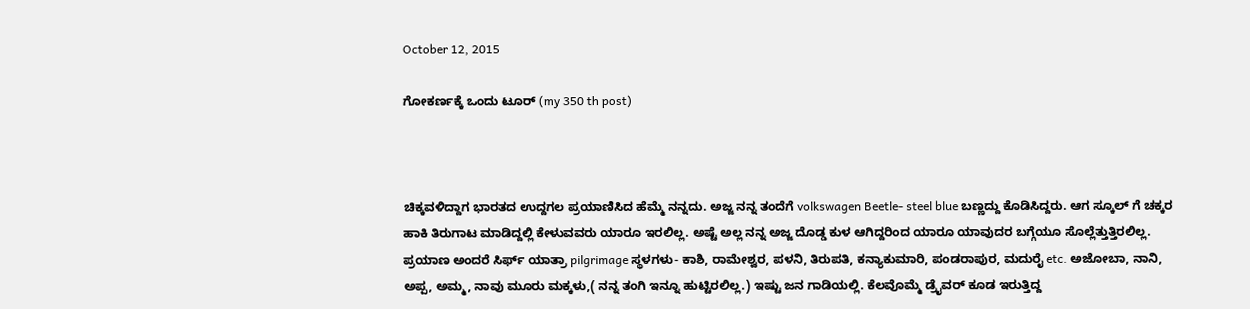October 12, 2015

ಗೋಕರ್ಣಕ್ಕೆ ಒಂದು ಟೂರ್ (my 350 th post)



ಚಿಕ್ಕವಳಿದ್ದಾಗ ಭಾರತದ ಉದ್ದಗಲ ಪ್ರಯಾಣಿಸಿದ ಹೆಮ್ಮೆ ನನ್ನದು. ಅಜ್ಜ ನನ್ನ ತಂದೆಗೆ volkswagen Beetle- steel blue ಬಣ್ಣದ್ದು ಕೊಡಿಸಿದ್ದರು. ಆಗ ಸ್ಕೂಲ್ ಗೆ ಚಕ್ಕರ ಹಾಕಿ ತಿರುಗಾಟ ಮಾಡಿದ್ದಲ್ಲಿ ಕೇಳುವವರು ಯಾರೂ ಇರಲಿಲ್ಲ. ಅಷ್ಟೆ ಅಲ್ಲ ನನ್ನ ಅಜ್ಜ ದೊಡ್ಡ ಕುಳ ಆಗಿದ್ದರಿಂದ ಯಾರೂ ಯಾವುದರ ಬಗ್ಗೆಯೂ ಸೊಲ್ಲೆತ್ತುತ್ತಿರಲಿಲ್ಲ. ಪ್ರಯಾಣ ಅಂದರೆ ಸಿರ್ಫ್ ಯಾತ್ರಾ pilgrimage ಸ್ಥಳಗಳು- ಕಾಶಿ, ರಾಮೇಶ್ವರ, ಪಳನಿ, ತಿರುಪತಿ, ಕನ್ಯಾಕುಮಾರಿ, ಪಂಡರಾಪುರ, ಮದುರೈ etc. ಅಜೋಬಾ, ನಾನಿ, ಅಪ್ಪ, ಅಮ್ಮ, ನಾವು ಮೂರು ಮಕ್ಕಳು,( ನನ್ನ ತಂಗಿ ಇನ್ನೂ ಹುಟ್ಟಿರಲಿಲ್ಲ.) ಇಷ್ಟು ಜನ ಗಾಡಿಯಲ್ಲಿ. ಕೆಲವೊಮ್ಮೆ ಡ್ರೈವರ್ ಕೂಡ ಇರುತ್ತಿದ್ದ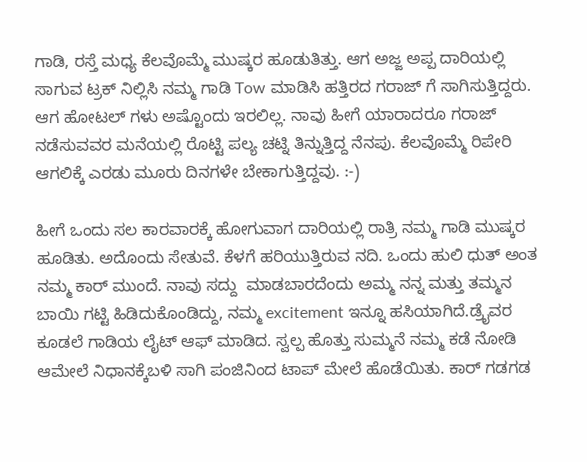ಗಾಡಿ, ರಸ್ತೆ ಮಧ್ಯ ಕೆಲವೊಮ್ಮೆ ಮುಷ್ಕರ ಹೂಡುತಿತ್ತು. ಆಗ ಅಜ್ಜ ಅಪ್ಪ ದಾರಿಯಲ್ಲಿ ಸಾಗುವ ಟ್ರಕ್ ನಿಲ್ಲಿಸಿ ನಮ್ಮ ಗಾಡಿ Tow ಮಾಡಿಸಿ ಹತ್ತಿರದ ಗರಾಜ್ ಗೆ ಸಾಗಿಸುತ್ತಿದ್ದರು. ಆಗ ಹೋಟಲ್ ಗಳು ಅಷ್ಟೊಂದು ಇರಲಿಲ್ಲ. ನಾವು ಹೀಗೆ ಯಾರಾದರೂ ಗರಾಜ್ ನಡೆಸುವವರ ಮನೆಯಲ್ಲಿ ರೊಟ್ಟಿ ಪಲ್ಯ ಚಟ್ನಿ ತಿನ್ನುತ್ತಿದ್ದ ನೆನಪು. ಕೆಲವೊಮ್ಮೆ ರಿಪೇರಿ ಆಗಲಿಕ್ಕೆ ಎರಡು ಮೂರು ದಿನಗಳೇ ಬೇಕಾಗುತ್ತಿದ್ದವು. :-)

ಹೀಗೆ ಒಂದು ಸಲ ಕಾರವಾರಕ್ಕೆ ಹೋಗುವಾಗ ದಾರಿಯಲ್ಲಿ ರಾತ್ರಿ ನಮ್ಮ ಗಾಡಿ ಮುಷ್ಕರ ಹೂಡಿತು. ಅದೊಂದು ಸೇತುವೆ. ಕೆಳಗೆ ಹರಿಯುತ್ತಿರುವ ನದಿ. ಒಂದು ಹುಲಿ ಧುತ್ ಅಂತ ನಮ್ಮ ಕಾರ್ ಮುಂದೆ. ನಾವು ಸದ್ದು  ಮಾಡಬಾರದೆಂದು ಅಮ್ಮ ನನ್ನ ಮತ್ತು ತಮ್ಮನ ಬಾಯಿ ಗಟ್ಟಿ ಹಿಡಿದುಕೊಂಡಿದ್ದು, ನಮ್ಮ excitement ಇನ್ನೂ ಹಸಿಯಾಗಿದೆ.ಡ್ರೈವರ ಕೂಡಲೆ ಗಾಡಿಯ ಲೈಟ್ ಆಫ್ ಮಾಡಿದ. ಸ್ವಲ್ಪ ಹೊತ್ತು ಸುಮ್ಮನೆ ನಮ್ಮ ಕಡೆ ನೋಡಿ ಆಮೇಲೆ ನಿಧಾನಕ್ಕೆಬಳಿ ಸಾಗಿ ಪಂಜಿನಿಂದ ಟಾಪ್ ಮೇಲೆ ಹೊಡೆಯಿತು. ಕಾರ್ ಗಡಗಡ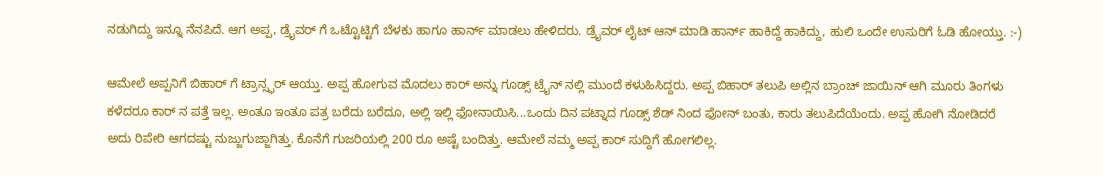ನಡುಗಿದ್ದು ಇನ್ನೂ ನೆನಪಿದೆ. ಆಗ ಅಪ್ಪ, ಡ್ರೈವರ್ ಗೆ ಒಟ್ಟೊಟ್ಟಿಗೆ ಬೆಳಕು ಹಾಗೂ ಹಾರ್ನ್ ಮಾಡಲು ಹೇಳಿದರು. ಡ್ರೈವರ್ ಲೈಟ್ ಆನ್ ಮಾಡಿ ಹಾರ್ನ್ ಹಾಕಿದ್ದೆ ಹಾಕಿದ್ದು, ಹುಲಿ ಒಂದೇ ಉಸುರಿಗೆ ಓಡಿ ಹೋಯ್ತು. :-)

ಆಮೇಲೆ ಅಪ್ಪನಿಗೆ ಬಿಹಾರ್ ಗೆ ಟ್ರಾನ್ಸ್ಫರ್ ಆಯ್ತು. ಅಪ್ಪ ಹೋಗುವ ಮೊದಲು ಕಾರ್ ಅನ್ನು ಗೂಡ್ಸ್ ಟ್ರೈನ್ ನಲ್ಲಿ ಮುಂದೆ ಕಳುಹಿಸಿದ್ದರು. ಅಪ್ಪ ಬಿಹಾರ್ ತಲುಪಿ ಅಲ್ಲಿನ ಬ್ರಾಂಚ್ ಜಾಯಿನ್ ಆಗಿ ಮೂರು ತಿಂಗಳು ಕಳೆದರೂ ಕಾರ್ ನ ಪತ್ತೆ ಇಲ್ಲ. ಅಂತೂ ಇಂತೂ ಪತ್ರ ಬರೆದು ಬರೆದೂ, ಅಲ್ಲಿ ಇಲ್ಲಿ ಫೋನಾಯಿಸಿ...ಒಂದು ದಿನ ಪಟ್ನಾದ ಗೂಡ್ಸ್ ಶೆಡ್ ನಿಂದ ಫೋನ್ ಬಂತು, ಕಾರು ತಲುಪಿದೆಯೆಂದು. ಅಪ್ಪ ಹೋಗಿ ನೋಡಿದರೆ ಅದು ರಿಪೇರಿ ಆಗದಷ್ಟು ನುಜ್ಜುಗುಜ್ಜಾಗಿತ್ತು. ಕೊನೆಗೆ ಗುಜರಿಯಲ್ಲಿ 200 ರೂ ಅಷ್ಟೆ ಬಂದಿತ್ತು. ಆಮೇಲೆ ನಮ್ಮ ಅಪ್ಪ ಕಾರ್ ಸುದ್ದಿಗೆ ಹೋಗಲಿಲ್ಲ.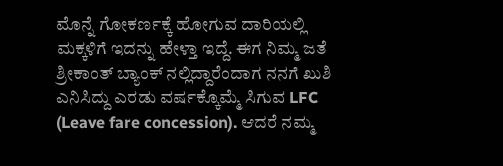ಮೊನ್ನೆ ಗೋಕರ್ಣಕ್ಕೆ ಹೋಗುವ ದಾರಿಯಲ್ಲಿ ಮಕ್ಕಳಿಗೆ ಇದನ್ನು ಹೇಳ್ತಾ ಇದ್ದೆ. ಈಗ ನಿಮ್ಮ ಜತೆ
ಶ್ರೀಕಾಂತ್ ಬ್ಯಾಂಕ್ ನಲ್ಲಿದ್ದಾರೆಂದಾಗ ನನಗೆ ಖುಶಿ ಎನಿಸಿದ್ದು ಎರಡು ವರ್ಷಕ್ಕೊಮ್ಮೆ ಸಿಗುವ LFC (Leave fare concession). ಆದರೆ ನಮ್ಮ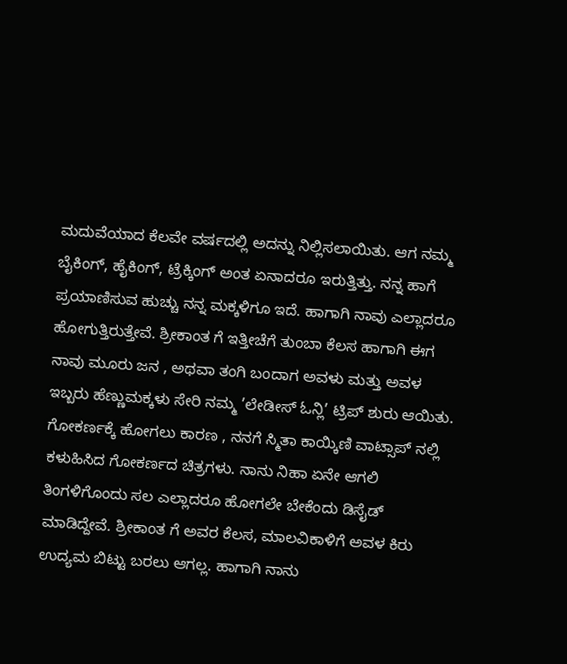ಮದುವೆಯಾದ ಕೆಲವೇ ವರ್ಷದಲ್ಲಿ ಅದನ್ನು ನಿಲ್ಲಿಸಲಾಯಿತು. ಆಗ ನಮ್ಮ ಬೈಕಿಂಗ್, ಹೈಕಿಂಗ್, ಟ್ರೆಕ್ಕಿಂಗ್ ಅಂತ ಏನಾದರೂ ಇರುತ್ತಿತ್ತು. ನನ್ನ ಹಾಗೆ ಪ್ರಯಾಣಿಸುವ ಹುಚ್ಚು ನನ್ನ ಮಕ್ಕಳಿಗೂ ಇದೆ. ಹಾಗಾಗಿ ನಾವು ಎಲ್ಲಾದರೂ ಹೋಗುತ್ತಿರುತ್ತೇವೆ. ಶ್ರೀಕಾಂತ ಗೆ ಇತ್ತೀಚೆಗೆ ತುಂಬಾ ಕೆಲಸ ಹಾಗಾಗಿ ಈಗ ನಾವು ಮೂರು ಜನ , ಅಥವಾ ತಂಗಿ ಬಂದಾಗ ಅವಳು ಮತ್ತು ಅವಳ ಇಬ್ಬರು ಹೆಣ್ಣುಮಕ್ಕಳು ಸೇರಿ ನಮ್ಮ ’ಲೇಡೀಸ್ ಓನ್ಲಿ’ ಟ್ರಿಪ್ ಶುರು ಆಯಿತು.
ಗೋಕರ್ಣಕ್ಕೆ ಹೋಗಲು ಕಾರಣ , ನನಗೆ ಸ್ಮಿತಾ ಕಾಯ್ಕಿಣಿ ವಾಟ್ಸಾಪ್ ನಲ್ಲಿ ಕಳುಹಿಸಿದ ಗೋಕರ್ಣದ ಚಿತ್ರಗಳು. ನಾನು ನಿಹಾ ಏನೇ ಆಗಲಿ ತಿಂಗಳಿಗೊಂದು ಸಲ ಎಲ್ಲಾದರೂ ಹೋಗಲೇ ಬೇಕೆಂದು ಡಿಸೈಡ್ ಮಾಡಿದ್ದೇವೆ. ಶ್ರೀಕಾಂತ ಗೆ ಅವರ ಕೆಲಸ, ಮಾಲವಿಕಾಳಿಗೆ ಅವಳ ಕಿರು ಉದ್ಯಮ ಬಿಟ್ಟು ಬರಲು ಆಗಲ್ಲ. ಹಾಗಾಗಿ ನಾನು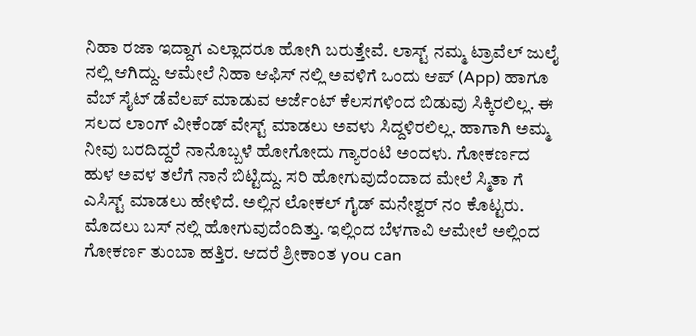ನಿಹಾ ರಜಾ ಇದ್ದಾಗ ಎಲ್ಲಾದರೂ ಹೋಗಿ ಬರುತ್ತೇವೆ. ಲಾಸ್ಟ್ ನಮ್ಮ ಟ್ರಾವೆಲ್ ಜುಲೈ ನಲ್ಲಿ ಆಗಿದ್ದು. ಆಮೇಲೆ ನಿಹಾ ಆಫಿಸ್ ನಲ್ಲಿ ಅವಳಿಗೆ ಒಂದು ಆಪ್ (App) ಹಾಗೂ ವೆಬ್ ಸೈಟ್ ಡೆವೆಲಪ್ ಮಾಡುವ ಅರ್ಜೆಂಟ್ ಕೆಲಸಗಳಿಂದ ಬಿಡುವು ಸಿಕ್ಕಿರಲಿಲ್ಲ. ಈ ಸಲದ ಲಾಂಗ್ ವೀಕೆಂಡ್ ವೇಸ್ಟ್ ಮಾಡಲು ಅವಳು ಸಿದ್ದಳಿರಲಿಲ್ಲ. ಹಾಗಾಗಿ ಅಮ್ಮ ನೀವು ಬರದಿದ್ದರೆ ನಾನೊಬ್ಬಳೆ ಹೋಗೋದು ಗ್ಯಾರಂಟಿ ಅಂದಳು. ಗೋಕರ್ಣದ ಹುಳ ಅವಳ ತಲೆಗೆ ನಾನೆ ಬಿಟ್ಟಿದ್ದು. ಸರಿ ಹೋಗುವುದೆಂದಾದ ಮೇಲೆ ಸ್ಮಿತಾ ಗೆ ಎಸಿಸ್ಟ್ ಮಾಡಲು ಹೇಳಿದೆ. ಅಲ್ಲಿನ ಲೋಕಲ್ ಗೈಡ್ ಮನೇಶ್ವರ್ ನಂ ಕೊಟ್ಟರು. ಮೊದಲು ಬಸ್ ನಲ್ಲಿ ಹೋಗುವುದೆಂದಿತ್ತು. ಇಲ್ಲಿಂದ ಬೆಳಗಾವಿ ಆಮೇಲೆ ಅಲ್ಲಿಂದ ಗೋಕರ್ಣ ತುಂಬಾ ಹತ್ತಿರ. ಆದರೆ ಶ್ರೀಕಾಂತ you can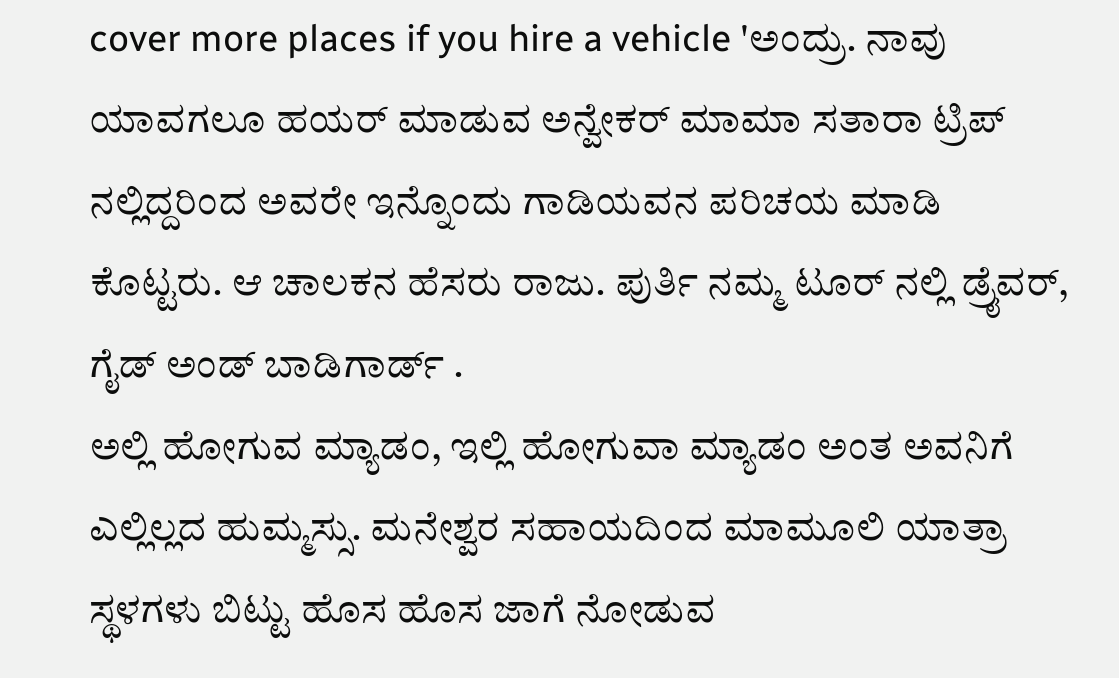cover more places if you hire a vehicle 'ಅಂದ್ರು. ನಾವು ಯಾವಗಲೂ ಹಯರ್ ಮಾಡುವ ಅನ್ವೇಕರ್ ಮಾಮಾ ಸತಾರಾ ಟ್ರಿಪ್ ನಲ್ಲಿದ್ದರಿಂದ ಅವರೇ ಇನ್ನೊಂದು ಗಾಡಿಯವನ ಪರಿಚಯ ಮಾಡಿ ಕೊಟ್ಟರು. ಆ ಚಾಲಕನ ಹೆಸರು ರಾಜು. ಪುರ್ತಿ ನಮ್ಮ ಟೂರ್ ನಲ್ಲಿ ಡ್ರೈವರ್, ಗೈಡ್ ಅಂಡ್ ಬಾಡಿಗಾರ್ಡ್ .
ಅಲ್ಲಿ ಹೋಗುವ ಮ್ಯಾಡಂ, ಇಲ್ಲಿ ಹೋಗುವಾ ಮ್ಯಾಡಂ ಅಂತ ಅವನಿಗೆ ಎಲ್ಲಿಲ್ಲದ ಹುಮ್ಮಸ್ಸು. ಮನೇಶ್ವರ ಸಹಾಯದಿಂದ ಮಾಮೂಲಿ ಯಾತ್ರಾ ಸ್ಥಳಗಳು ಬಿಟ್ಟು ಹೊಸ ಹೊಸ ಜಾಗೆ ನೋಡುವ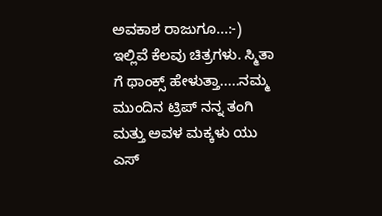ಅವಕಾಶ ರಾಜುಗೂ...:-) ಇಲ್ಲಿವೆ ಕೆಲವು ಚಿತ್ರಗಳು. ಸ್ಮಿತಾ ಗೆ ಥಾಂಕ್ಸ್ ಹೇಳುತ್ತಾ.....ನಮ್ಮ ಮುಂದಿನ ಟ್ರಿಪ್ ನನ್ನ ತಂಗಿ ಮತ್ತು ಅವಳ ಮಕ್ಕಳು ಯು ಎಸ್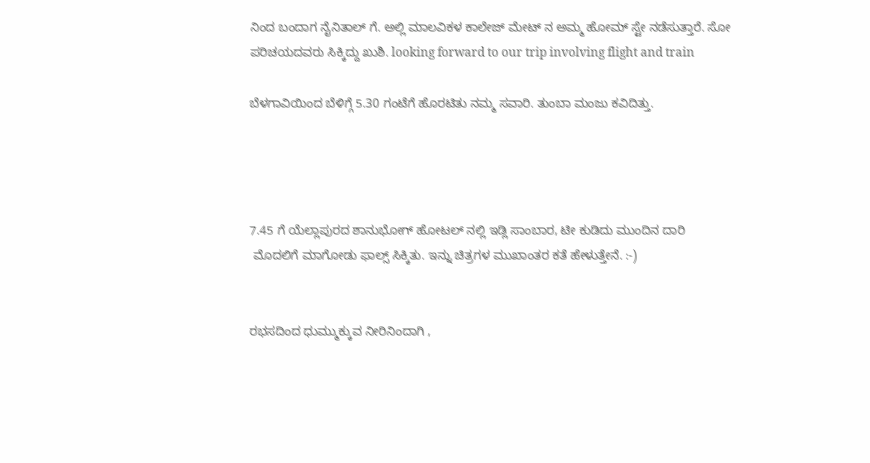ನಿಂದ ಬಂದಾಗ ನೈನಿತಾಲ್ ಗೆ. ಅಲ್ಲಿ ಮಾಲವಿಕಳ ಕಾಲೇಜ್ ಮೇಟ್ ನ ಅಮ್ಮ ಹೋಮ್ ಸ್ಟೇ ನಡೆಸುತ್ತಾರೆ. ಸೋ ಪರಿಚಯದವರು ಸಿಕ್ಕಿದ್ದು ಖುಶಿ. looking forward to our trip involving flight and train

ಬೆಳಗಾವಿಯಿಂದ ಬೆಳಿಗ್ಗೆ 5.30 ಗಂಟೆಗೆ ಹೊರಟಿತು ನಮ್ಮ ಸವಾರಿ. ತುಂಬಾ ಮಂಜು ಕವಿದಿತ್ತು.




7.45 ಗೆ ಯೆಲ್ಲಾಪುರದ ಶಾನುಭೋಗ್ ಹೋಟಲ್ ನಲ್ಲಿ ಇಡ್ಲಿ ಸಾಂಬಾರ, ಟೀ ಕುಡಿದು ಮುಂದಿನ ದಾರಿ
 ಮೊದಲಿಗೆ ಮಾಗೋಡು ಫಾಲ್ಸ್ ಸಿಕ್ಕಿತು. ಇನ್ನು ಚಿತ್ರಗಳ ಮುಖಾಂತರ ಕತೆ ಹೇಳುತ್ತೇನೆ. :-)


ರಭಸದಿಂದ ಧುಮ್ಮುಕ್ಕುವ ನೀರಿನಿಂದಾಗಿ ,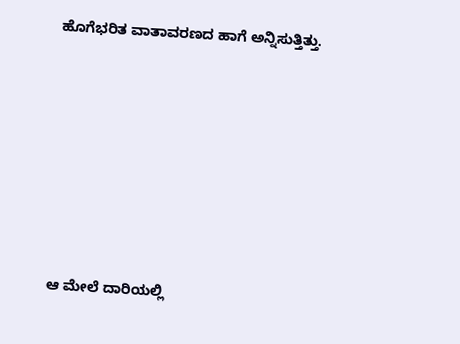ಹೊಗೆಭರಿತ ವಾತಾವರಣದ ಹಾಗೆ ಅನ್ನಿಸುತ್ತಿತ್ತು.








ಆ ಮೇಲೆ ದಾರಿಯಲ್ಲಿ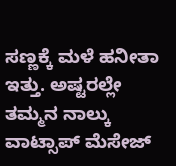ಸಣ್ಣಕ್ಕೆ ಮಳೆ ಹನೀತಾ ಇತ್ತು. ಅಷ್ಟರಲ್ಲೇ ತಮ್ಮನ ನಾಲ್ಕು ವಾಟ್ಸಾಪ್ ಮೆಸೇಜ್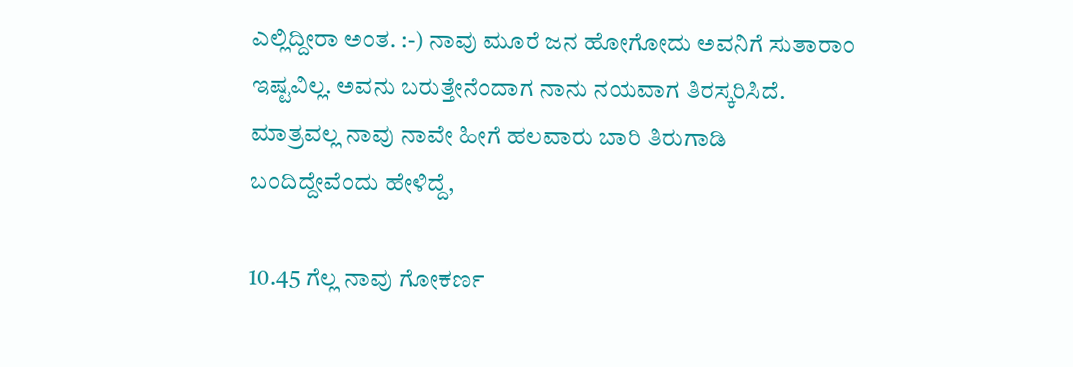ಎಲ್ಲಿದ್ದೀರಾ ಅಂತ. :-) ನಾವು ಮೂರೆ ಜನ ಹೋಗೋದು ಅವನಿಗೆ ಸುತಾರಾಂ ಇಷ್ಟವಿಲ್ಲ. ಅವನು ಬರುತ್ತೇನೆಂದಾಗ ನಾನು ನಯವಾಗ ತಿರಸ್ಕರಿಸಿದೆ. ಮಾತ್ರವಲ್ಲ ನಾವು ನಾವೇ ಹೀಗೆ ಹಲವಾರು ಬಾರಿ ತಿರುಗಾಡಿ  ಬಂದಿದ್ದೇವೆಂದು ಹೇಳಿದ್ದೆ,

10.45 ಗೆಲ್ಲ ನಾವು ಗೋಕರ್ಣ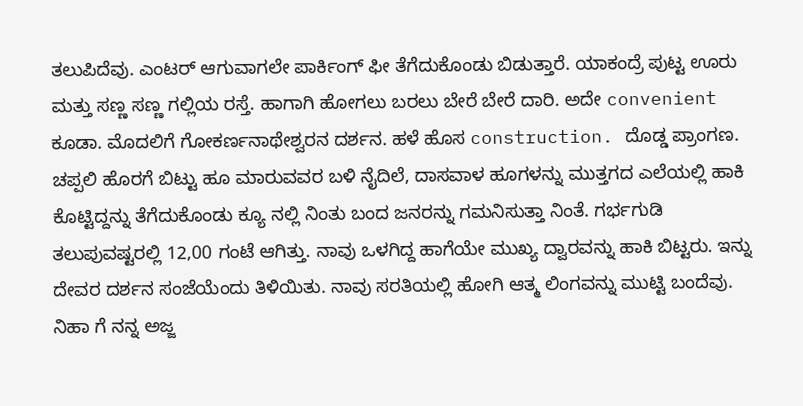ತಲುಪಿದೆವು. ಎಂಟರ್ ಆಗುವಾಗಲೇ ಪಾರ್ಕಿಂಗ್ ಫೀ ತೆಗೆದುಕೊಂಡು ಬಿಡುತ್ತಾರೆ. ಯಾಕಂದ್ರೆ ಪುಟ್ಟ ಊರು ಮತ್ತು ಸಣ್ಣ ಸಣ್ಣ ಗಲ್ಲಿಯ ರಸ್ತೆ. ಹಾಗಾಗಿ ಹೋಗಲು ಬರಲು ಬೇರೆ ಬೇರೆ ದಾರಿ. ಅದೇ convenient ಕೂಡಾ. ಮೊದಲಿಗೆ ಗೋಕರ್ಣನಾಥೇಶ್ವರನ ದರ್ಶನ. ಹಳೆ ಹೊಸ construction. ದೊಡ್ಡ ಪ್ರಾಂಗಣ. ಚಪ್ಪಲಿ ಹೊರಗೆ ಬಿಟ್ಟು ಹೂ ಮಾರುವವರ ಬಳಿ ನೈದಿಲೆ, ದಾಸವಾಳ ಹೂಗಳನ್ನು ಮುತ್ತಗದ ಎಲೆಯಲ್ಲಿ ಹಾಕಿ ಕೊಟ್ಟಿದ್ದನ್ನು ತೆಗೆದುಕೊಂಡು ಕ್ಯೂ ನಲ್ಲಿ ನಿಂತು ಬಂದ ಜನರನ್ನು ಗಮನಿಸುತ್ತಾ ನಿಂತೆ. ಗರ್ಭಗುಡಿ ತಲುಪುವಷ್ಟರಲ್ಲಿ 12,00 ಗಂಟೆ ಆಗಿತ್ತು. ನಾವು ಒಳಗಿದ್ದ ಹಾಗೆಯೇ ಮುಖ್ಯ ದ್ವಾರವನ್ನು ಹಾಕಿ ಬಿಟ್ಟರು. ಇನ್ನು ದೇವರ ದರ್ಶನ ಸಂಜೆಯೆಂದು ತಿಳಿಯಿತು. ನಾವು ಸರತಿಯಲ್ಲಿ ಹೋಗಿ ಆತ್ಮ ಲಿಂಗವನ್ನು ಮುಟ್ಟಿ ಬಂದೆವು.
ನಿಹಾ ಗೆ ನನ್ನ ಅಜ್ಜ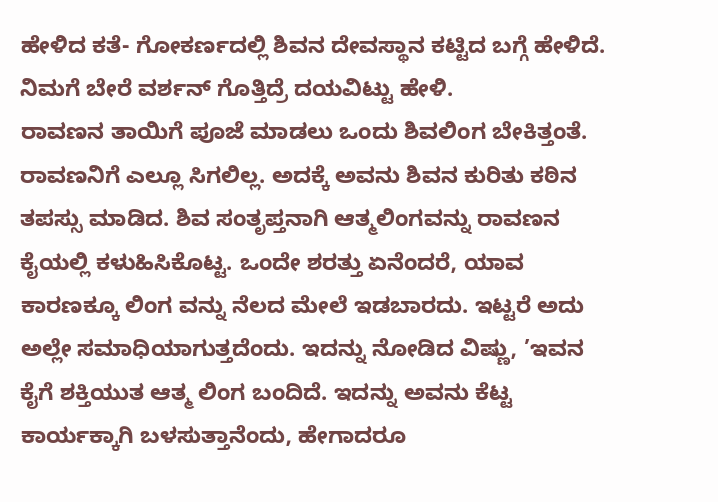ಹೇಳಿದ ಕತೆ- ಗೋಕರ್ಣದಲ್ಲಿ ಶಿವನ ದೇವಸ್ಥಾನ ಕಟ್ಟಿದ ಬಗ್ಗೆ ಹೇಳಿದೆ. ನಿಮಗೆ ಬೇರೆ ವರ್ಶನ್ ಗೊತ್ತಿದ್ರೆ ದಯವಿಟ್ಟು ಹೇಳಿ.
ರಾವಣನ ತಾಯಿಗೆ ಪೂಜೆ ಮಾಡಲು ಒಂದು ಶಿವಲಿಂಗ ಬೇಕಿತ್ತಂತೆ. ರಾವಣನಿಗೆ ಎಲ್ಲೂ ಸಿಗಲಿಲ್ಲ. ಅದಕ್ಕೆ ಅವನು ಶಿವನ ಕುರಿತು ಕಠಿನ ತಪಸ್ಸು ಮಾಡಿದ. ಶಿವ ಸಂತೃಪ್ತನಾಗಿ ಆತ್ಮಲಿಂಗವನ್ನು ರಾವಣನ ಕೈಯಲ್ಲಿ ಕಳುಹಿಸಿಕೊಟ್ಟ. ಒಂದೇ ಶರತ್ತು ಏನೆಂದರೆ, ಯಾವ ಕಾರಣಕ್ಕೂ ಲಿಂಗ ವನ್ನು ನೆಲದ ಮೇಲೆ ಇಡಬಾರದು. ಇಟ್ಟರೆ ಅದು ಅಲ್ಲೇ ಸಮಾಧಿಯಾಗುತ್ತದೆಂದು. ಇದನ್ನು ನೋಡಿದ ವಿಷ್ಣು, ’ಇವನ ಕೈಗೆ ಶಕ್ತಿಯುತ ಆತ್ಮ ಲಿಂಗ ಬಂದಿದೆ. ಇದನ್ನು ಅವನು ಕೆಟ್ಟ ಕಾರ್ಯಕ್ಕಾಗಿ ಬಳಸುತ್ತಾನೆಂದು, ಹೇಗಾದರೂ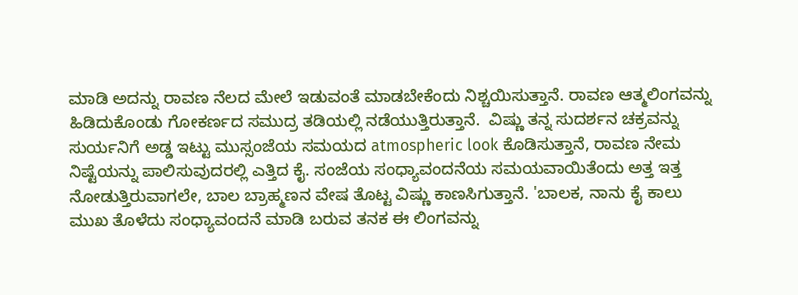ಮಾಡಿ ಅದನ್ನು ರಾವಣ ನೆಲದ ಮೇಲೆ ಇಡುವಂತೆ ಮಾಡಬೇಕೆಂದು ನಿಶ್ಚಯಿಸುತ್ತಾನೆ. ರಾವಣ ಆತ್ಮಲಿಂಗವನ್ನು ಹಿಡಿದುಕೊಂಡು ಗೋಕರ್ಣದ ಸಮುದ್ರ ತಡಿಯಲ್ಲಿ ನಡೆಯುತ್ತಿರುತ್ತಾನೆ.  ವಿಷ್ಣು ತನ್ನ ಸುದರ್ಶನ ಚಕ್ರವನ್ನು ಸುರ್ಯನಿಗೆ ಅಡ್ಡ ಇಟ್ಟು ಮುಸ್ಸಂಜೆಯ ಸಮಯದ atmospheric look ಕೊಡಿಸುತ್ತಾನೆ, ರಾವಣ ನೇಮ ನಿಷ್ಟೆಯನ್ನು ಪಾಲಿಸುವುದರಲ್ಲಿ ಎತ್ತಿದ ಕೈ. ಸಂಜೆಯ ಸಂಧ್ಯಾವಂದನೆಯ ಸಮಯವಾಯಿತೆಂದು ಅತ್ತ ಇತ್ತ ನೋಡುತ್ತಿರುವಾಗಲೇ, ಬಾಲ ಬ್ರಾಹ್ಮಣನ ವೇಷ ತೊಟ್ಟ ವಿಷ್ಣು ಕಾಣಸಿಗುತ್ತಾನೆ. 'ಬಾಲಕ, ನಾನು ಕೈ ಕಾಲು ಮುಖ ತೊಳೆದು ಸಂಧ್ಯಾವಂದನೆ ಮಾಡಿ ಬರುವ ತನಕ ಈ ಲಿಂಗವನ್ನು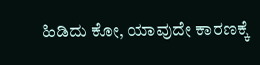ಹಿಡಿದು ಕೋ, ಯಾವುದೇ ಕಾರಣಕ್ಕೆ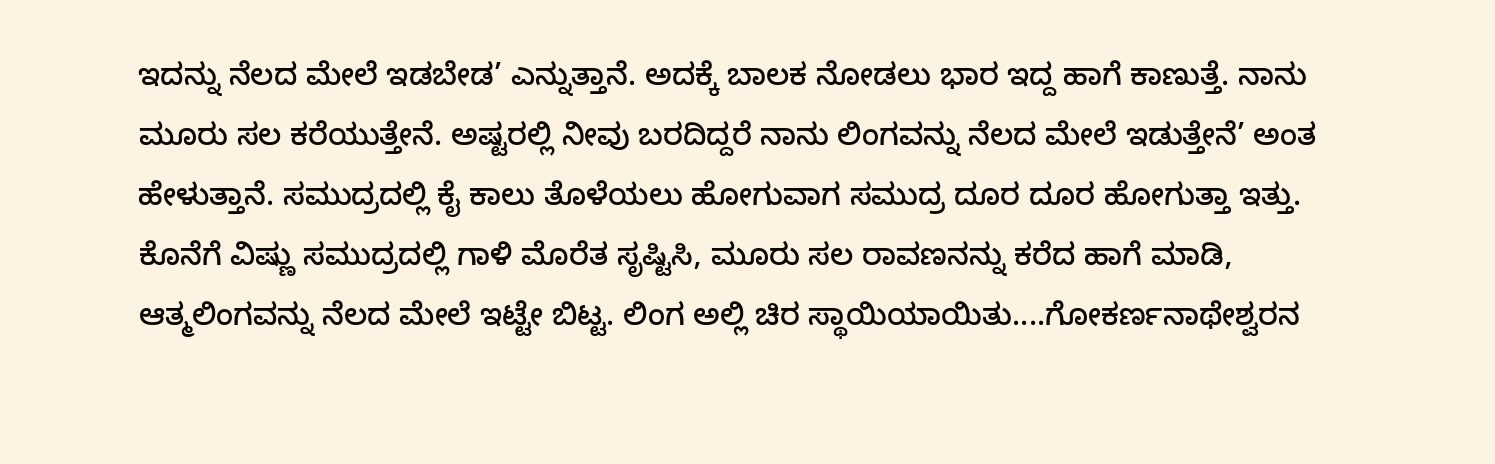ಇದನ್ನು ನೆಲದ ಮೇಲೆ ಇಡಬೇಡ’ ಎನ್ನುತ್ತಾನೆ. ಅದಕ್ಕೆ ಬಾಲಕ ನೋಡಲು ಭಾರ ಇದ್ದ ಹಾಗೆ ಕಾಣುತ್ತೆ. ನಾನು ಮೂರು ಸಲ ಕರೆಯುತ್ತೇನೆ. ಅಷ್ಟರಲ್ಲಿ ನೀವು ಬರದಿದ್ದರೆ ನಾನು ಲಿಂಗವನ್ನು ನೆಲದ ಮೇಲೆ ಇಡುತ್ತೇನೆ’ ಅಂತ ಹೇಳುತ್ತಾನೆ. ಸಮುದ್ರದಲ್ಲಿ ಕೈ ಕಾಲು ತೊಳೆಯಲು ಹೋಗುವಾಗ ಸಮುದ್ರ ದೂರ ದೂರ ಹೋಗುತ್ತಾ ಇತ್ತು. ಕೊನೆಗೆ ವಿಷ್ಣು ಸಮುದ್ರದಲ್ಲಿ ಗಾಳಿ ಮೊರೆತ ಸೃಷ್ಟಿಸಿ, ಮೂರು ಸಲ ರಾವಣನನ್ನು ಕರೆದ ಹಾಗೆ ಮಾಡಿ, ಆತ್ಮಲಿಂಗವನ್ನು ನೆಲದ ಮೇಲೆ ಇಟ್ಟೇ ಬಿಟ್ಟ. ಲಿಂಗ ಅಲ್ಲಿ ಚಿರ ಸ್ಥಾಯಿಯಾಯಿತು....ಗೋಕರ್ಣನಾಥೇಶ್ವರನ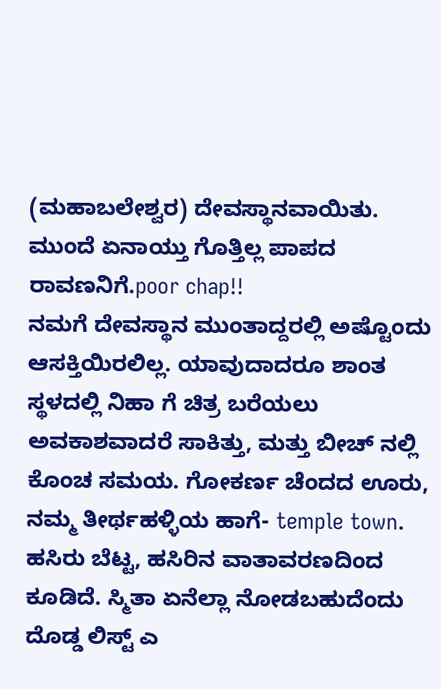(ಮಹಾಬಲೇಶ್ವರ) ದೇವಸ್ಥಾನವಾಯಿತು. ಮುಂದೆ ಏನಾಯ್ತು ಗೊತ್ತಿಲ್ಲ ಪಾಪದ ರಾವಣನಿಗೆ.poor chap!!
ನಮಗೆ ದೇವಸ್ಥಾನ ಮುಂತಾದ್ದರಲ್ಲಿ ಅಷ್ಟೊಂದು ಆಸಕ್ತಿಯಿರಲಿಲ್ಲ. ಯಾವುದಾದರೂ ಶಾಂತ ಸ್ಥಳದಲ್ಲಿ ನಿಹಾ ಗೆ ಚಿತ್ರ ಬರೆಯಲು ಅವಕಾಶವಾದರೆ ಸಾಕಿತ್ತು, ಮತ್ತು ಬೀಚ್ ನಲ್ಲಿ ಕೊಂಚ ಸಮಯ. ಗೋಕರ್ಣ ಚೆಂದದ ಊರು, ನಮ್ಮ ತೀರ್ಥಹಳ್ಳಿಯ ಹಾಗೆ- temple town. ಹಸಿರು ಬೆಟ್ಟ, ಹಸಿರಿನ ವಾತಾವರಣದಿಂದ ಕೂಡಿದೆ. ಸ್ಮಿತಾ ಏನೆಲ್ಲಾ ನೋಡಬಹುದೆಂದು ದೊಡ್ಡ ಲಿಸ್ಟ್ ಎ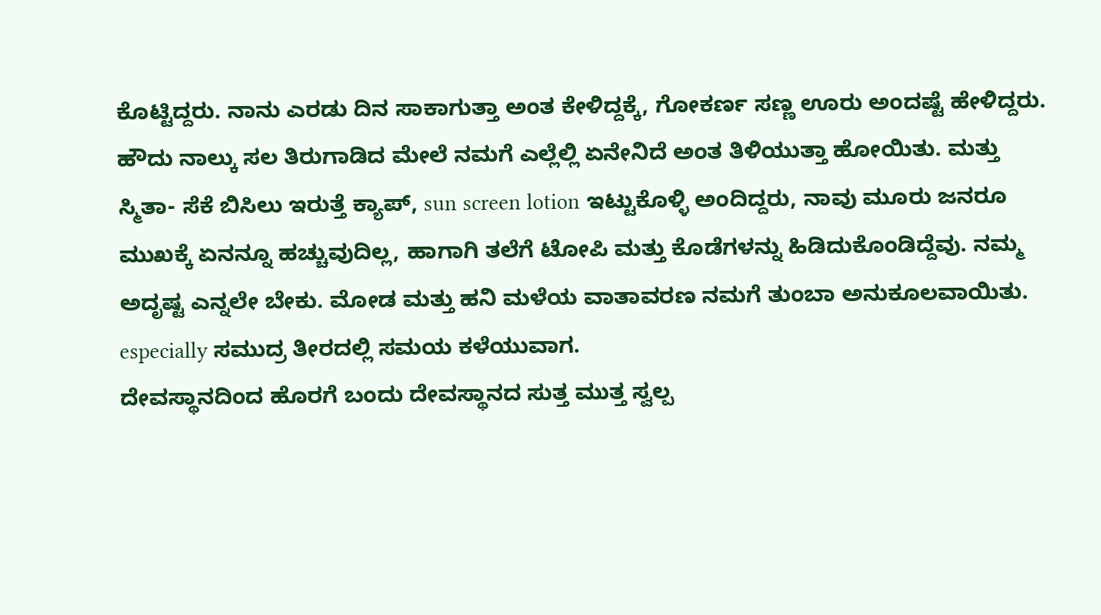ಕೊಟ್ಟಿದ್ದರು. ನಾನು ಎರಡು ದಿನ ಸಾಕಾಗುತ್ತಾ ಅಂತ ಕೇಳಿದ್ದಕ್ಕೆ, ಗೋಕರ್ಣ ಸಣ್ಣ ಊರು ಅಂದಷ್ಟೆ ಹೇಳಿದ್ದರು. ಹೌದು ನಾಲ್ಕು ಸಲ ತಿರುಗಾಡಿದ ಮೇಲೆ ನಮಗೆ ಎಲ್ಲೆಲ್ಲಿ ಏನೇನಿದೆ ಅಂತ ತಿಳಿಯುತ್ತಾ ಹೋಯಿತು. ಮತ್ತು ಸ್ಮಿತಾ- ಸೆಕೆ ಬಿಸಿಲು ಇರುತ್ತೆ ಕ್ಯಾಪ್, sun screen lotion ಇಟ್ಟುಕೊಳ್ಳಿ ಅಂದಿದ್ದರು, ನಾವು ಮೂರು ಜನರೂ ಮುಖಕ್ಕೆ ಏನನ್ನೂ ಹಚ್ಚುವುದಿಲ್ಲ, ಹಾಗಾಗಿ ತಲೆಗೆ ಟೋಪಿ ಮತ್ತು ಕೊಡೆಗಳನ್ನು ಹಿಡಿದುಕೊಂಡಿದ್ದೆವು. ನಮ್ಮ ಅದೃಷ್ಟ ಎನ್ನಲೇ ಬೇಕು. ಮೋಡ ಮತ್ತು ಹನಿ ಮಳೆಯ ವಾತಾವರಣ ನಮಗೆ ತುಂಬಾ ಅನುಕೂಲವಾಯಿತು. especially ಸಮುದ್ರ ತೀರದಲ್ಲಿ ಸಮಯ ಕಳೆಯುವಾಗ.
ದೇವಸ್ಥಾನದಿಂದ ಹೊರಗೆ ಬಂದು ದೇವಸ್ಥಾನದ ಸುತ್ತ ಮುತ್ತ ಸ್ವಲ್ಪ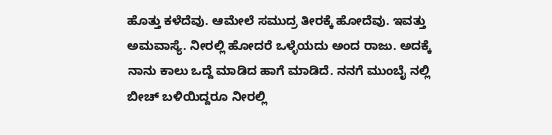ಹೊತ್ತು ಕಳೆದೆವು. ಆಮೇಲೆ ಸಮುದ್ರ ತೀರಕ್ಕೆ ಹೋದೆವು. ಇವತ್ತು ಅಮವಾಸ್ಯೆ. ನೀರಲ್ಲಿ ಹೋದರೆ ಒಳ್ಳೆಯದು ಅಂದ ರಾಜು. ಅದಕ್ಕೆ ನಾನು ಕಾಲು ಒದ್ದೆ ಮಾಡಿದ ಹಾಗೆ ಮಾಡಿದೆ. ನನಗೆ ಮುಂಬೈ ನಲ್ಲಿ ಬೀಚ್ ಬಳಿಯಿದ್ದರೂ ನೀರಲ್ಲಿ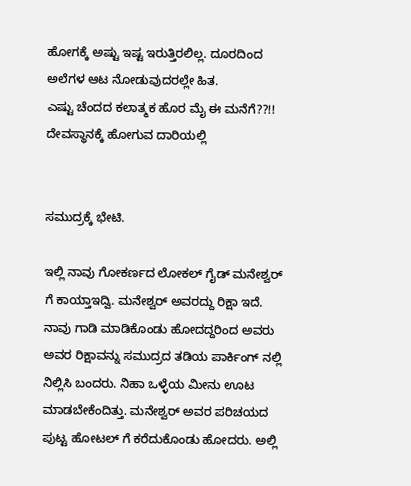ಹೋಗಕ್ಕೆ ಅಷ್ಟು ಇಷ್ಟ ಇರುತ್ತಿರಲಿಲ್ಲ. ದೂರದಿಂದ ಅಲೆಗಳ ಆಟ ನೋಡುವುದರಲ್ಲೇ ಹಿತ.
ಎಷ್ಟು ಚೆಂದದ ಕಲಾತ್ಮಕ ಹೊರ ಮೈ ಈ ಮನೆಗೆ??!! ದೇವಸ್ಥಾನಕ್ಕೆ ಹೋಗುವ ದಾರಿಯಲ್ಲಿ


ಸಮುದ್ರಕ್ಕೆ ಭೇಟಿ.

ಇಲ್ಲಿ ನಾವು ಗೋಕರ್ಣದ ಲೋಕಲ್ ಗೈಡ್ ಮನೇಶ್ವರ್ ಗೆ ಕಾಯ್ತಾಇದ್ವಿ. ಮನೇಶ್ವರ್ ಅವರದ್ದು ರಿಕ್ಷಾ ಇದೆ. ನಾವು ಗಾಡಿ ಮಾಡಿಕೊಂಡು ಹೋದದ್ದರಿಂದ ಅವರು ಅವರ ರಿಕ್ಷಾವನ್ನು ಸಮುದ್ರದ ತಡಿಯ ಪಾರ್ಕಿಂಗ್ ನಲ್ಲಿ ನಿಲ್ಲಿಸಿ ಬಂದರು. ನಿಹಾ ಒಳ್ಳೆಯ ಮೀನು ಊಟ ಮಾಡಬೇಕೆಂದಿತ್ತು. ಮನೇಶ್ವರ್ ಅವರ ಪರಿಚಯದ ಪುಟ್ಟ ಹೋಟಲ್ ಗೆ ಕರೆದುಕೊಂಡು ಹೋದರು. ಅಲ್ಲಿ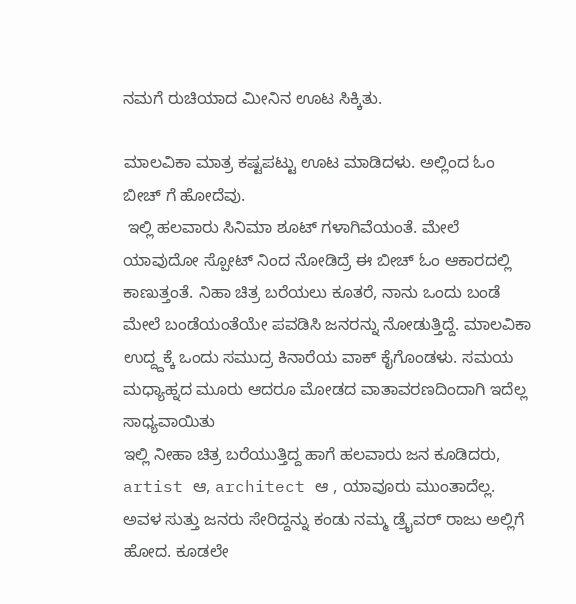ನಮಗೆ ರುಚಿಯಾದ ಮೀನಿನ ಊಟ ಸಿಕ್ಕಿತು.

ಮಾಲವಿಕಾ ಮಾತ್ರ ಕಷ್ಟಪಟ್ಟು ಊಟ ಮಾಡಿದಳು. ಅಲ್ಲಿಂದ ಓಂ ಬೀಚ್ ಗೆ ಹೋದೆವು.
 ಇಲ್ಲಿ ಹಲವಾರು ಸಿನಿಮಾ ಶೂಟ್ ಗಳಾಗಿವೆಯಂತೆ. ಮೇಲೆ ಯಾವುದೋ ಸ್ಪೋಟ್ ನಿಂದ ನೋಡಿದ್ರೆ ಈ ಬೀಚ್ ಓಂ ಆಕಾರದಲ್ಲಿ ಕಾಣುತ್ತಂತೆ. ನಿಹಾ ಚಿತ್ರ ಬರೆಯಲು ಕೂತರೆ, ನಾನು ಒಂದು ಬಂಡೆ ಮೇಲೆ ಬಂಡೆಯಂತೆಯೇ ಪವಡಿಸಿ ಜನರನ್ನು ನೋಡುತ್ತಿದ್ದೆ. ಮಾಲವಿಕಾ ಉದ್ದ್ದಕ್ಕೆ ಒಂದು ಸಮುದ್ರ ಕಿನಾರೆಯ ವಾಕ್ ಕೈಗೊಂಡಳು. ಸಮಯ ಮಧ್ಯಾಹ್ನದ ಮೂರು ಆದರೂ ಮೋಡದ ವಾತಾವರಣದಿಂದಾಗಿ ಇದೆಲ್ಲ ಸಾಧ್ಯವಾಯಿತು
ಇಲ್ಲಿ ನೀಹಾ ಚಿತ್ರ ಬರೆಯುತ್ತಿದ್ದ ಹಾಗೆ ಹಲವಾರು ಜನ ಕೂಡಿದರು, artist ಆ, architect ಆ , ಯಾವೂರು ಮುಂತಾದೆಲ್ಲ. ಅವಳ ಸುತ್ತು ಜನರು ಸೇರಿದ್ದನ್ನು ಕಂಡು ನಮ್ಮ ಡ್ರೈವರ್ ರಾಜು ಅಲ್ಲಿಗೆ ಹೋದ. ಕೂಡಲೇ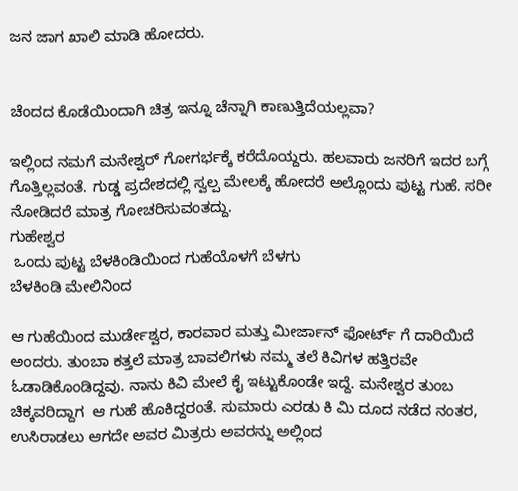ಜನ ಜಾಗ ಖಾಲಿ ಮಾಡಿ ಹೋದರು.


ಚೆಂದದ ಕೊಡೆಯಿಂದಾಗಿ ಚಿತ್ರ ಇನ್ನೂ ಚೆನ್ನಾಗಿ ಕಾಣುತ್ತಿದೆಯಲ್ಲವಾ?

ಇಲ್ಲಿಂದ ನಮಗೆ ಮನೇಶ್ವರ್ ಗೋಗರ್ಭಕ್ಕೆ ಕರೆದೊಯ್ದರು. ಹಲವಾರು ಜನರಿಗೆ ಇದರ ಬಗ್ಗೆ ಗೊತ್ತಿಲ್ಲವಂತೆ. ಗುಡ್ಡ ಪ್ರದೇಶದಲ್ಲಿ ಸ್ವಲ್ಪ ಮೇಲಕ್ಕೆ ಹೋದರೆ ಅಲ್ಲೊಂದು ಪುಟ್ಟ ಗುಹೆ. ಸರೀ ನೋಡಿದರೆ ಮಾತ್ರ ಗೋಚರಿಸುವಂತದ್ದು.
ಗುಹೇಶ್ವರ
 ಒಂದು ಪುಟ್ಟ ಬೆಳಕಿಂಡಿಯಿಂದ ಗುಹೆಯೊಳಗೆ ಬೆಳಗು
ಬೆಳಕಿಂಡಿ ಮೇಲಿನಿಂದ

ಆ ಗುಹೆಯಿಂದ ಮುರ್ಡೇಶ್ವರ, ಕಾರವಾರ ಮತ್ತು ಮೀರ್ಜಾನ್ ಫೋರ್ಟ್ ಗೆ ದಾರಿಯಿದೆ ಅಂದರು. ತುಂಬಾ ಕತ್ತಲೆ ಮಾತ್ರ ಬಾವಲಿಗಳು ನಮ್ಮ ತಲೆ ಕಿವಿಗಳ ಹತ್ತಿರವೇ ಓಡಾಡಿಕೊಂಡಿದ್ದವು. ನಾನು ಕಿವಿ ಮೇಲೆ ಕೈ ಇಟ್ಟುಕೊಂಡೇ ಇದ್ದೆ. ಮನೇಶ್ವರ ತುಂಬ ಚಿಕ್ಕವರಿದ್ದಾಗ  ಆ ಗುಹೆ ಹೊಕಿದ್ದರಂತೆ. ಸುಮಾರು ಎರಡು ಕಿ ಮಿ ದೂದ ನಡೆದ ನಂತರ, ಉಸಿರಾಡಲು ಆಗದೇ ಅವರ ಮಿತ್ರರು ಅವರನ್ನು ಅಲ್ಲಿಂದ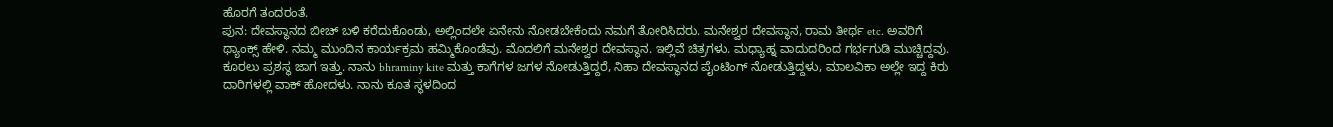ಹೊರಗೆ ತಂದರಂತೆ.
ಪುನ: ದೇವಸ್ಥಾನದ ಬೀಚ್ ಬಳಿ ಕರೆದುಕೊಂಡು, ಅಲ್ಲಿಂದಲೇ ಏನೇನು ನೋಡಬೇಕೆಂದು ನಮಗೆ ತೋರಿಸಿದರು. ಮನೇಶ್ವರ ದೇವಸ್ಥಾನ, ರಾಮ ತೀರ್ಥ etc. ಅವರಿಗೆ ಥ್ಯಾಂಕ್ಸ್ ಹೇಳಿ. ನಮ್ಮ ಮುಂದಿನ ಕಾರ್ಯಕ್ರಮ ಹಮ್ಮಿಕೊಂಡೆವು. ಮೊದಲಿಗೆ ಮನೇಶ್ವರ ದೇವಸ್ಥಾನ. ಇಲ್ಲಿವೆ ಚಿತ್ರಗಳು. ಮಧ್ಯಾಹ್ನ ವಾದುದರಿಂದ ಗರ್ಭಗುಡಿ ಮುಚ್ಚಿದ್ದವು. ಕೂರಲು ಪ್ರಶಸ್ಥ ಜಾಗ ಇತ್ತು. ನಾನು bhraminy kite ಮತ್ತು ಕಾಗೆಗಳ ಜಗಳ ನೋಡುತ್ತಿದ್ದರೆ, ನಿಹಾ ದೇವಸ್ಥಾನದ ಪೈಂಟಿಂಗ್ ನೋಡುತ್ತಿದ್ದಳು, ಮಾಲವಿಕಾ ಅಲ್ಲೇ ಇದ್ದ ಕಿರು ದಾರಿಗಳಲ್ಲಿ ವಾಕ್ ಹೋದಳು. ನಾನು ಕೂತ ಸ್ಥಳದಿಂದ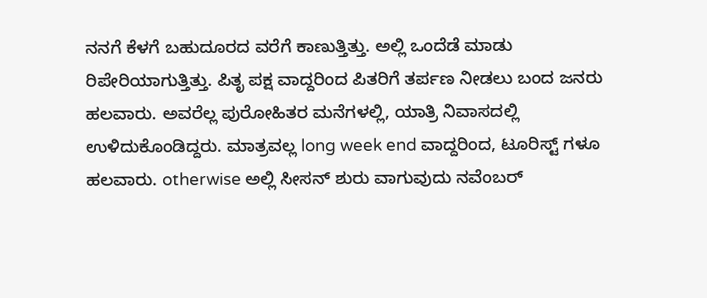ನನಗೆ ಕೆಳಗೆ ಬಹುದೂರದ ವರೆಗೆ ಕಾಣುತ್ತಿತ್ತು. ಅಲ್ಲಿ ಒಂದೆಡೆ ಮಾಡು ರಿಪೇರಿಯಾಗುತ್ತಿತ್ತು. ಪಿತೃ ಪಕ್ಷ ವಾದ್ದರಿಂದ ಪಿತರಿಗೆ ತರ್ಪಣ ನೀಡಲು ಬಂದ ಜನರು ಹಲವಾರು. ಅವರೆಲ್ಲ ಪುರೋಹಿತರ ಮನೆಗಳಲ್ಲಿ, ಯಾತ್ರಿ ನಿವಾಸದಲ್ಲಿ ಉಳಿದುಕೊಂಡಿದ್ದರು. ಮಾತ್ರವಲ್ಲ long week end ವಾದ್ದರಿಂದ, ಟೂರಿಸ್ಟ್ ಗಳೂ ಹಲವಾರು. otherwise ಅಲ್ಲಿ ಸೀಸನ್ ಶುರು ವಾಗುವುದು ನವೆಂಬರ್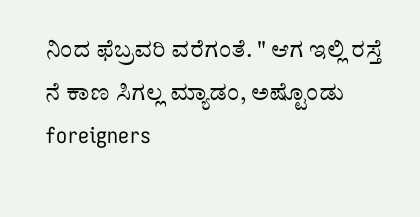ನಿಂದ ಫೆಬ್ರವರಿ ವರೆಗಂತೆ. " ಆಗ ಇಲ್ಲಿ ರಸ್ತೆ ನೆ ಕಾಣ ಸಿಗಲ್ಲ ಮ್ಯಾಡಂ, ಅಷ್ಟೊಂಡು foreigners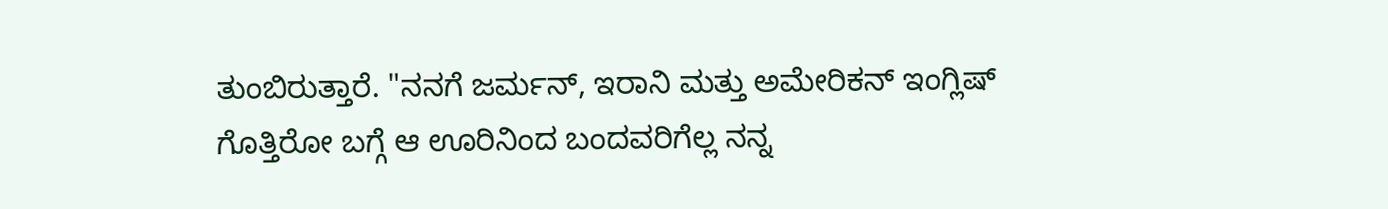ತುಂಬಿರುತ್ತಾರೆ. "ನನಗೆ ಜರ್ಮನ್, ಇರಾನಿ ಮತ್ತು ಅಮೇರಿಕನ್ ಇಂಗ್ಲಿಷ್ ಗೊತ್ತಿರೋ ಬಗ್ಗೆ ಆ ಊರಿನಿಂದ ಬಂದವರಿಗೆಲ್ಲ ನನ್ನ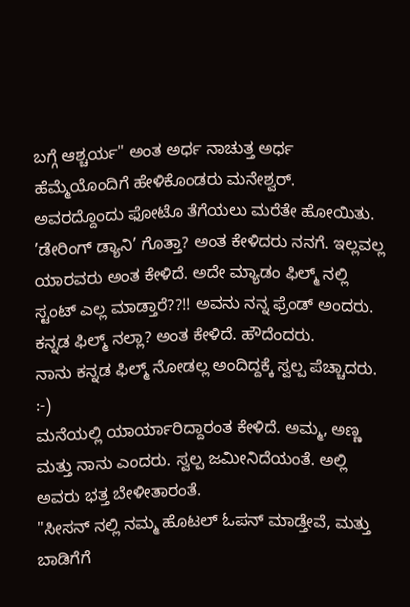ಬಗ್ಗೆ ಆಶ್ಚರ್ಯ" ಅಂತ ಅರ್ಧ ನಾಚುತ್ತ ಅರ್ಧ ಹೆಮ್ಮೆಯೊಂದಿಗೆ ಹೇಳಿಕೊಂಡರು ಮನೇಶ್ವರ್. ಅವರದ್ದೊಂದು ಫೋಟೊ ತೆಗೆಯಲು ಮರೆತೇ ಹೋಯಿತು.
’ಡೇರಿಂಗ್ ಡ್ಯಾನಿ’ ಗೊತ್ತಾ? ಅಂತ ಕೇಳಿದರು ನನಗೆ. ಇಲ್ಲವಲ್ಲ ಯಾರವರು ಅಂತ ಕೇಳಿದೆ. ಅದೇ ಮ್ಯಾಡಂ ಫಿಲ್ಮ್ ನಲ್ಲಿ ಸ್ಟಂಟ್ ಎಲ್ಲ ಮಾಡ್ತಾರೆ??!! ಅವನು ನನ್ನ ಫ್ರೆಂಡ್ ಅಂದರು.
ಕನ್ನಡ ಫಿಲ್ಮ್ ನಲ್ಲಾ? ಅಂತ ಕೇಳಿದೆ. ಹೌದೆಂದರು.
ನಾನು ಕನ್ನಡ ಫಿಲ್ಮ್ ನೋಡಲ್ಲ ಅಂದಿದ್ದಕ್ಕೆ ಸ್ವಲ್ಪ ಪೆಚ್ಚಾದರು. :-)
ಮನೆಯಲ್ಲಿ ಯಾರ್ಯಾರಿದ್ದಾರಂತ ಕೇಳಿದೆ. ಅಮ್ಮ, ಅಣ್ಣ ಮತ್ತು ನಾನು ಎಂದರು. ಸ್ವಲ್ಪ ಜಮೀನಿದೆಯಂತೆ. ಅಲ್ಲಿ ಅವರು ಭತ್ತ ಬೇಳೀತಾರಂತೆ.
"ಸೀಸನ್ ನಲ್ಲಿ ನಮ್ಮ ಹೊಟಲ್ ಓಪನ್ ಮಾಡ್ತೇವೆ, ಮತ್ತು ಬಾಡಿಗೆಗೆ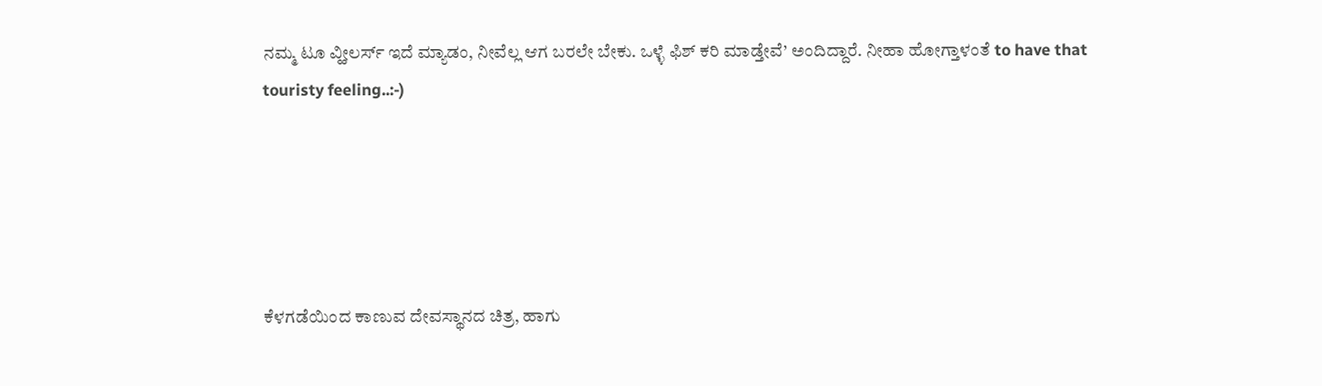ನಮ್ಮ ಟೂ ವ್ಹೀಲರ್ಸ್ ಇದೆ ಮ್ಯಾಡಂ, ನೀವೆಲ್ಲ ಆಗ ಬರಲೇ ಬೇಕು. ಒಳ್ಳೆ ಫಿಶ್ ಕರಿ ಮಾಡ್ತೇವೆ’ ಅಂದಿದ್ದಾರೆ. ನೀಹಾ ಹೋಗ್ತಾಳಂತೆ to have that touristy feeling..:-)





ಕೆಳಗಡೆಯಿಂದ ಕಾಣುವ ದೇವಸ್ಥಾನದ ಚಿತ್ರ, ಹಾಗು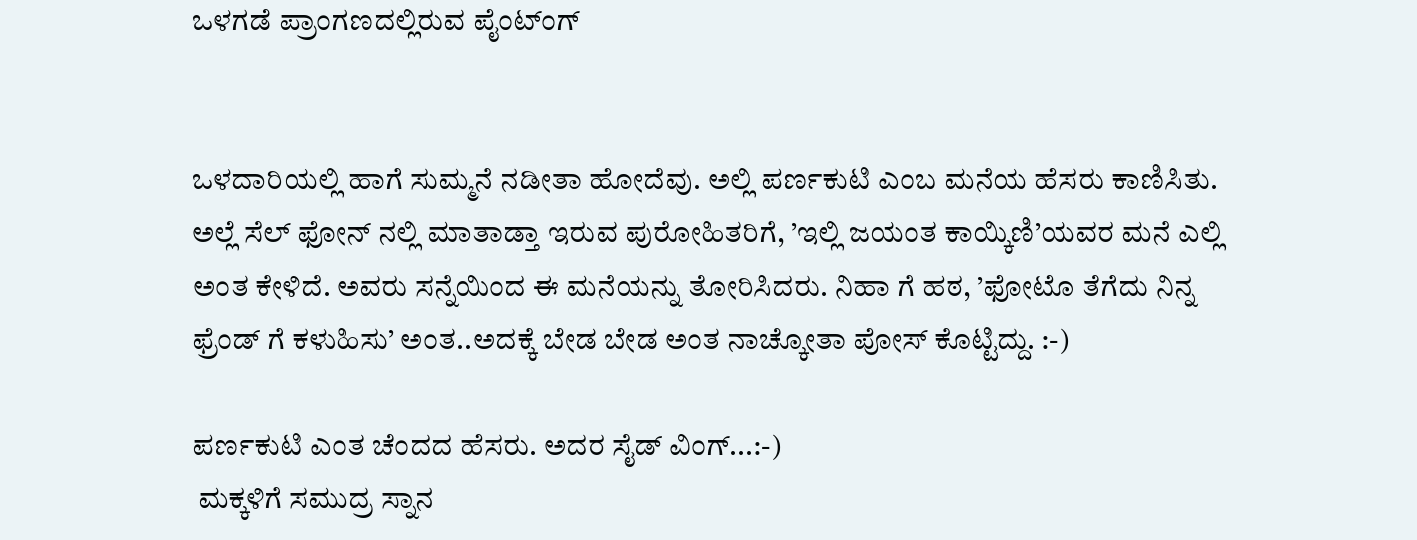ಒಳಗಡೆ ಪ್ರಾಂಗಣದಲ್ಲಿರುವ ಪೈಂಟ್ಂಗ್


ಒಳದಾರಿಯಲ್ಲಿ ಹಾಗೆ ಸುಮ್ಮನೆ ನಡೀತಾ ಹೋದೆವು. ಅಲ್ಲಿ ಪರ್ಣಕುಟಿ ಎಂಬ ಮನೆಯ ಹೆಸರು ಕಾಣಿಸಿತು. ಅಲ್ಲೆ ಸೆಲ್ ಫೋನ್ ನಲ್ಲಿ ಮಾತಾಡ್ತಾ ಇರುವ ಪುರೋಹಿತರಿಗೆ, ’ಇಲ್ಲಿ ಜಯಂತ ಕಾಯ್ಕಿಣಿ’ಯವರ ಮನೆ ಎಲ್ಲಿ ಅಂತ ಕೇಳಿದೆ. ಅವರು ಸನ್ನೆಯಿಂದ ಈ ಮನೆಯನ್ನು ತೋರಿಸಿದರು. ನಿಹಾ ಗೆ ಹಠ, ’ಫೋಟೊ ತೆಗೆದು ನಿನ್ನ ಫ್ರೆಂಡ್ ಗೆ ಕಳುಹಿಸು’ ಅಂತ..ಅದಕ್ಕೆ ಬೇಡ ಬೇಡ ಅಂತ ನಾಚ್ಕೋತಾ ಪೋಸ್ ಕೊಟ್ಟಿದ್ದು. :-)

ಪರ್ಣಕುಟಿ ಎಂತ ಚೆಂದದ ಹೆಸರು. ಅದರ ಸೈಡ್ ವಿಂಗ್...:-)
 ಮಕ್ಕಳಿಗೆ ಸಮುದ್ರ ಸ್ನಾನ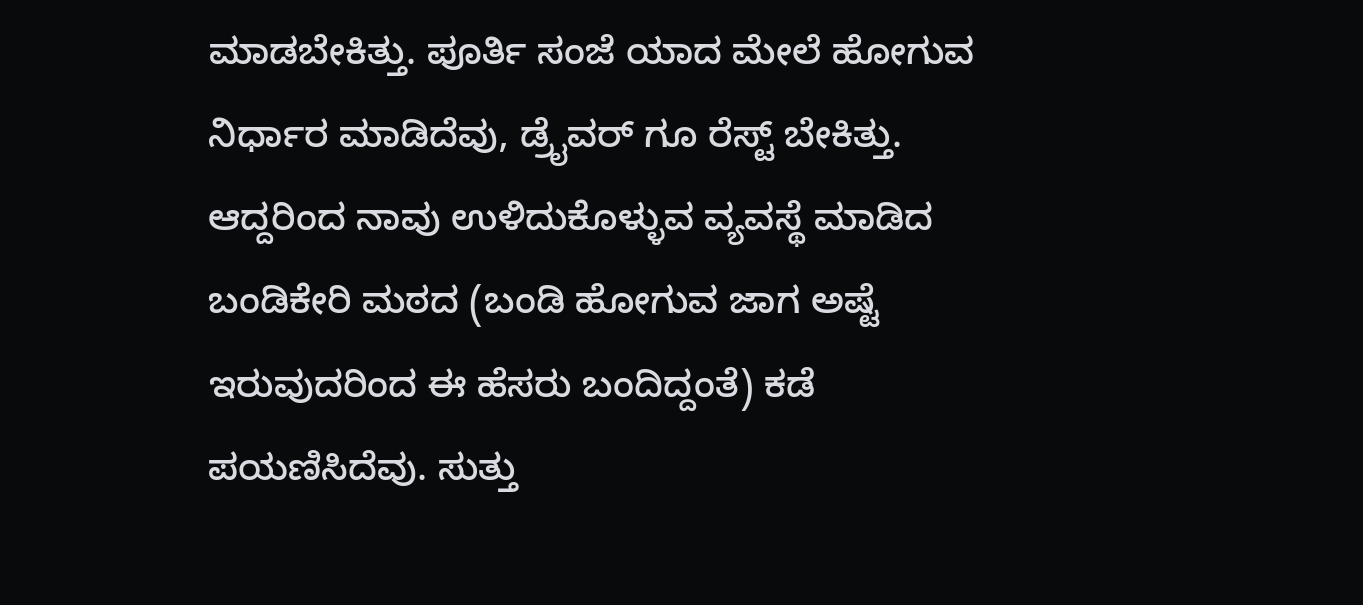ಮಾಡಬೇಕಿತ್ತು. ಪೂರ್ತಿ ಸಂಜೆ ಯಾದ ಮೇಲೆ ಹೋಗುವ ನಿರ್ಧಾರ ಮಾಡಿದೆವು, ಡ್ರೈವರ್ ಗೂ ರೆಸ್ಟ್ ಬೇಕಿತ್ತು. ಆದ್ದರಿಂದ ನಾವು ಉಳಿದುಕೊಳ್ಳುವ ವ್ಯವಸ್ಥೆ ಮಾಡಿದ ಬಂಡಿಕೇರಿ ಮಠದ (ಬಂಡಿ ಹೋಗುವ ಜಾಗ ಅಷ್ಟೆ ಇರುವುದರಿಂದ ಈ ಹೆಸರು ಬಂದಿದ್ದಂತೆ) ಕಡೆ ಪಯಣಿಸಿದೆವು. ಸುತ್ತು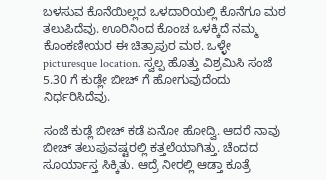ಬಳಸುವ ಕೊನೆಯಿಲ್ಲದ ಒಳದಾರಿಯಲ್ಲಿ ಕೊನೆಗೂ ಮಠ ತಲುಪಿದೆವು. ಊರಿನಿಂದ ಕೊಂಚ ಒಳಕ್ಕಿದೆ ನಮ್ಮ ಕೊಂಕಣೀಯರ ಈ ಚಿತ್ರಾಪುರ ಮಠ. ಒಳ್ಳೇ picturesque location. ಸ್ವಲ್ಪ ಹೊತ್ತು ವಿಶ್ರಮಿಸಿ ಸಂಜೆ 5.30 ಗೆ ಕುಡ್ಲೇ ಬೀಚ್ ಗೆ ಹೋಗುವುದೆಂದು ನಿರ್ಧರಿಸಿದೆವು.

ಸಂಜೆ ಕುಡ್ಲೆ ಬೀಚ್ ಕಡೆ ಏನೋ ಹೋದ್ವಿ. ಆದರೆ ನಾವು ಬೀಚ್ ತಲುಪುವಷ್ಟರಲ್ಲಿ ಕತ್ತಲೆಯಾಗಿತ್ತು. ಚೆಂದದ ಸೂರ್ಯಾಸ್ತ ಸಿಕ್ಕಿತು. ಆದ್ರೆ ನೀರಲ್ಲಿ ಆಡ್ತಾ ಕೂತ್ರೆ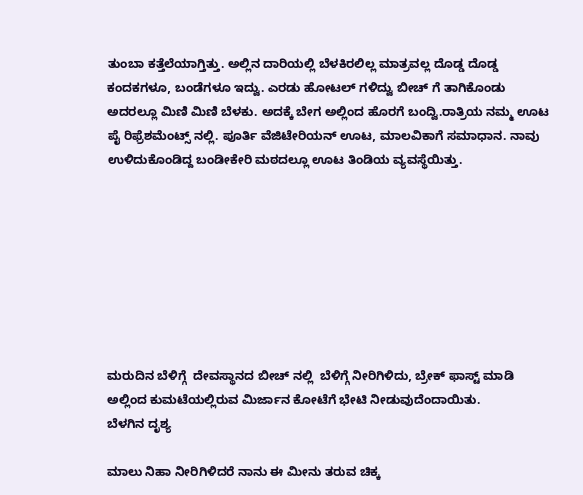ತುಂಬಾ ಕತ್ತೆಲೆಯಾಗ್ತಿತ್ತು. ಅಲ್ಲಿನ ದಾರಿಯಲ್ಲಿ ಬೆಳಕಿರಲಿಲ್ಲ ಮಾತ್ರವಲ್ಲ ದೊಡ್ಡ ದೊಡ್ಡ ಕಂದಕಗಳೂ, ಬಂಡೆಗಳೂ ಇದ್ವು. ಎರಡು ಹೋಟಲ್ ಗಳಿದ್ವು ಬೀಚ್ ಗೆ ತಾಗಿಕೊಂಡು ಅದರಲ್ಲೂ ಮಿಣಿ ಮಿಣಿ ಬೆಳಕು. ಅದಕ್ಕೆ ಬೇಗ ಅಲ್ಲಿಂದ ಹೊರಗೆ ಬಂದ್ವಿ.ರಾತ್ರಿಯ ನಮ್ಮ ಊಟ ಪೈ ರಿಫ್ರೆಶಮೆಂಟ್ಸ್ ನಲ್ಲಿ. ಪೂರ್ತಿ ವೆಜಿಟೇರಿಯನ್ ಊಟ, ಮಾಲವಿಕಾಗೆ ಸಮಾಧಾನ. ನಾವು ಉಳಿದುಕೊಂಡಿದ್ದ ಬಂಡೀಕೇರಿ ಮಠದಲ್ಲೂ ಊಟ ತಿಂಡಿಯ ವ್ಯವಸ್ಥೆಯಿತ್ತು.








ಮರುದಿನ ಬೆಳಿಗ್ಗೆ  ದೇವಸ್ಥಾನದ ಬೀಚ್ ನಲ್ಲಿ  ಬೆಳಿಗ್ಗೆ ನೀರಿಗಿಳಿದು, ಬ್ರೇಕ್ ಫಾಸ್ಟ್ ಮಾಡಿ ಅಲ್ಲಿಂದ ಕುಮಟೆಯಲ್ಲಿರುವ ಮಿರ್ಜಾನ ಕೋಟೆಗೆ ಭೇಟಿ ನೀಡುವುದೆಂದಾಯಿತು.
ಬೆಳಗಿನ ದೃಶ್ಯ

ಮಾಲು ನಿಹಾ ನೀರಿಗಿಳಿದರೆ ನಾನು ಈ ಮೀನು ತರುವ ಚಿಕ್ಕ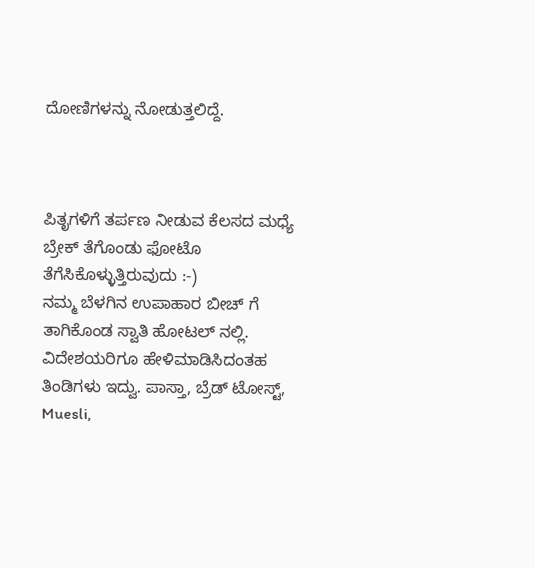ದೋಣಿಗಳನ್ನು ನೋಡುತ್ತಲಿದ್ದೆ.



ಪಿತೃಗಳಿಗೆ ತರ್ಪಣ ನೀಡುವ ಕೆಲಸದ ಮಧ್ಯೆ ಬ್ರೇಕ್ ತೆಗೊಂಡು ಫೋಟೊ ತೆಗೆಸಿಕೊಳ್ಳುತ್ತಿರುವುದು :-)
ನಮ್ಮ ಬೆಳಗಿನ ಉಪಾಹಾರ ಬೀಚ್ ಗೆ ತಾಗಿಕೊಂಡ ಸ್ವಾತಿ ಹೋಟಲ್ ನಲ್ಲಿ. ವಿದೇಶಯರಿಗೂ ಹೇಳಿಮಾಡಿಸಿದಂತಹ ತಿಂಡಿಗಳು ಇದ್ವು. ಪಾಸ್ತಾ, ಬ್ರೆಡ್ ಟೋಸ್ಟ್, Muesli,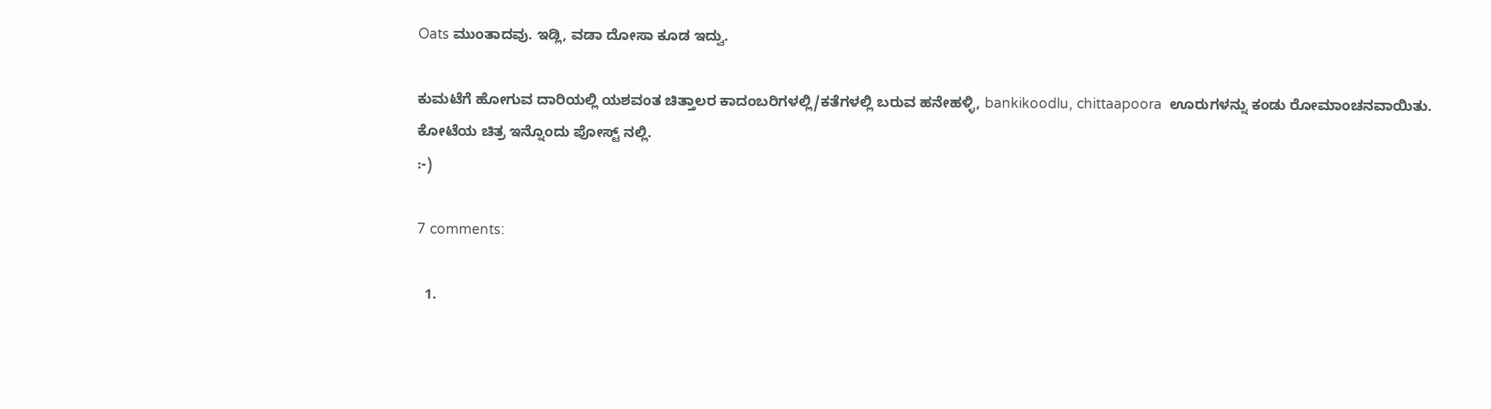Oats ಮುಂತಾದವು. ಇಡ್ಲಿ, ವಡಾ ದೋಸಾ ಕೂಡ ಇದ್ವು.

ಕುಮಟೆಗೆ ಹೋಗುವ ದಾರಿಯಲ್ಲಿ ಯಶವಂತ ಚಿತ್ತಾಲರ ಕಾದಂಬರಿಗಳಲ್ಲಿ/ಕತೆಗಳಲ್ಲಿ ಬರುವ ಹನೇಹಳ್ಳಿ, bankikoodlu, chittaapoora  ಊರುಗಳನ್ನು ಕಂಡು ರೋಮಾಂಚನವಾಯಿತು.
ಕೋಟೆಯ ಚಿತ್ರ ಇನ್ನೊಂದು ಪೋಸ್ಟ್ ನಲ್ಲಿ.
:-)

7 comments:

  1.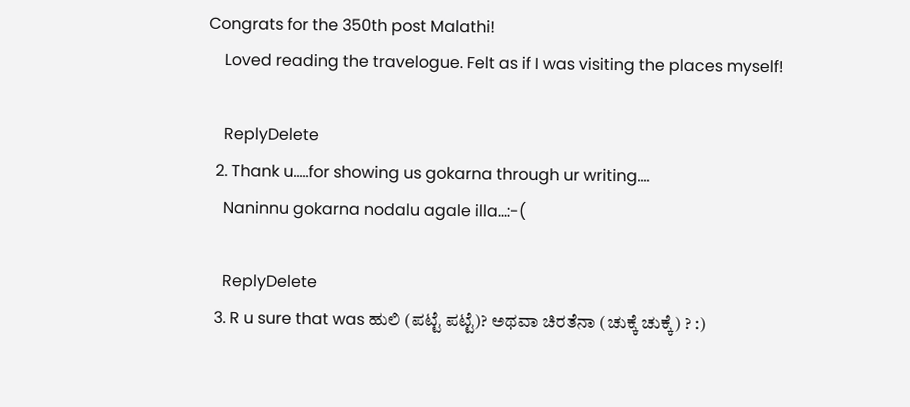Congrats for the 350th post Malathi!
    Loved reading the travelogue. Felt as if I was visiting the places myself!

    ReplyDelete
  2. Thank u.....for showing us gokarna through ur writing....
    Naninnu gokarna nodalu agale illa...:-(

    ReplyDelete
  3. R u sure that was ಹುಲಿ (ಪಟ್ಟೆ ಪಟ್ಟೆ)? ಅಥವಾ ಚಿರತೆನಾ (ಚುಕ್ಕೆ ಚುಕ್ಕೆ) ? :)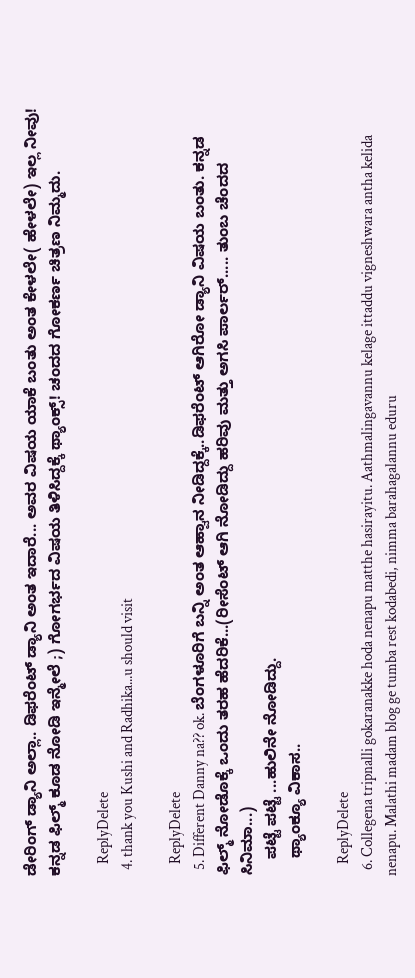ಡೇರಿಂಗ್ ಡ್ಯಾನಿ ಅಲ್ಲಾ.. ಡಿಫರೆಂಟ್ ಡ್ಯಾನಿ ಅಂತ ಇದಾರೆ... ಅವರ ವಿಷಯ ಯಾಕೆ ಬಂತು ಅಂತ ಕೇಳಲೇ( ಹೇಳಲೇ) ಇಲ್ಲ ನೀವು! ಕನ್ನಡ ಫಿಲ್ಮ್ ಕೂಡ ನೋಡಿ ಇನ್ಮೇಲೆ ;) ಗೋಗರ್ಭದ ವಿಷಯ ತಿಳಿಸಿದ್ದಕ್ಕೆ ಥ್ಯಾಂಕ್ಸ್! ಚಂದದ ಗೋಕರ್ಣ ಚಿತ್ರಣ ನಿಮ್ಮದು.

    ReplyDelete
  4. thank you Kushi and Radhika...u should visit

    ReplyDelete
  5. Different Danny na?? ok. ಬೆಂಗಳೂರಿಗೆ ಬನ್ನಿ ಅಂತ ಆಹ್ವಾನ ನೀಡಿದ್ದಕ್ಕೆ..ಡಿಫರೆಂಟ್ ಆಗಿರೋ ಡ್ಯಾನಿ ವಿಷಯ ಬಂತು. ಕನ್ನಡ ಫಿಲ್ಮ್ ನೋಡೊಕ್ಕೆ ಒಂದು ತರಹ ಹೆದರಿಕೆ...(ರೀಸೆಂಟ್ ಆಗಿ ನೋಡಿದ್ದು ಹರಿವು ಮತ್ತು ಅಗಸಿ ಪಾರ್ಲರ್..... ತುಂಬ ಚೆಂದದ ಸಿನಿಮಾ...)
    ಪಟ್ಟೆ ಪಟ್ಟೆ ...ಹುಲಿನೇ ನೋಡಿದ್ದು.
    ಥ್ಯಾಂಕ್ಯೂ ವಿಕಾಸ..

    ReplyDelete
  6. Collegena tripnalli gokaranakke hoda nenapu matthe hasirayitu. Aathmalingavannu kelage ittaddu vigneshwara antha kelida nenapu. Malathi madam blog ge tumba rest kodabedi, nimma barahagalannu eduru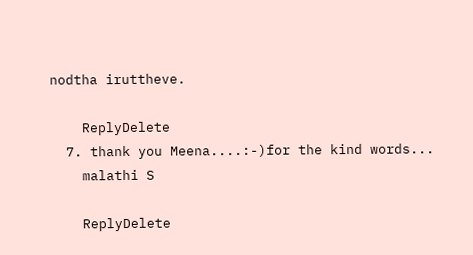nodtha iruttheve.

    ReplyDelete
  7. thank you Meena....:-)for the kind words...
    malathi S

    ReplyDelete